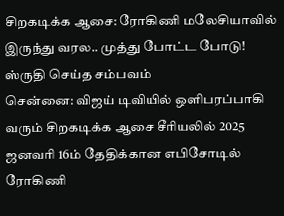சிறகடிக்க ஆசை: ரோகிணி மலேசியாவில் இருந்து வரல.. முத்து போட்ட போடு! ஸ்ருதி செய்த சம்பவம்
சென்னை: விஜய் டிவியில் ஒளிபரப்பாகி வரும் சிறகடிக்க ஆசை சீரியலில் 2025 ஜனவரி 16ம் தேதிக்கான எபிசோடில் ரோகிணி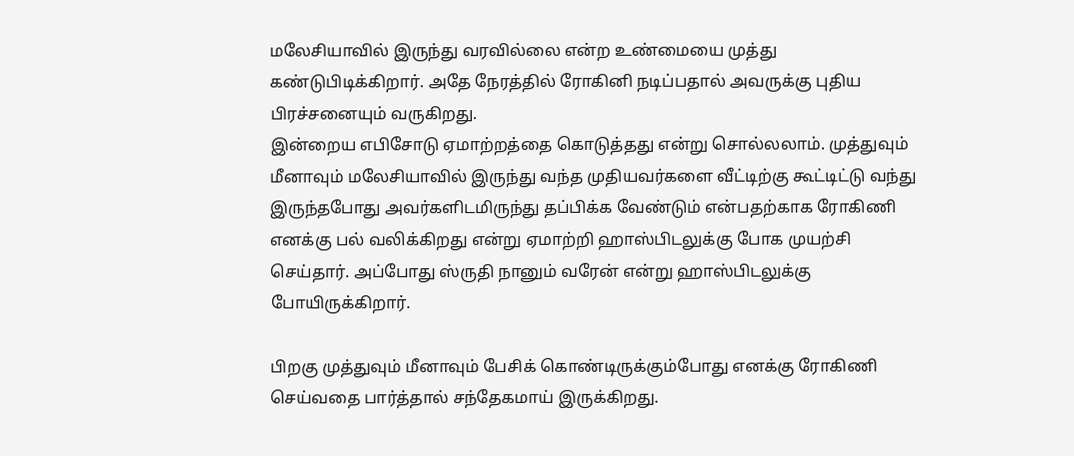மலேசியாவில் இருந்து வரவில்லை என்ற உண்மையை முத்து கண்டுபிடிக்கிறார். அதே நேரத்தில் ரோகினி நடிப்பதால் அவருக்கு புதிய பிரச்சனையும் வருகிறது.
இன்றைய எபிசோடு ஏமாற்றத்தை கொடுத்தது என்று சொல்லலாம். முத்துவும் மீனாவும் மலேசியாவில் இருந்து வந்த முதியவர்களை வீட்டிற்கு கூட்டிட்டு வந்து இருந்தபோது அவர்களிடமிருந்து தப்பிக்க வேண்டும் என்பதற்காக ரோகிணி எனக்கு பல் வலிக்கிறது என்று ஏமாற்றி ஹாஸ்பிடலுக்கு போக முயற்சி செய்தார். அப்போது ஸ்ருதி நானும் வரேன் என்று ஹாஸ்பிடலுக்கு போயிருக்கிறார்.

பிறகு முத்துவும் மீனாவும் பேசிக் கொண்டிருக்கும்போது எனக்கு ரோகிணி செய்வதை பார்த்தால் சந்தேகமாய் இருக்கிறது.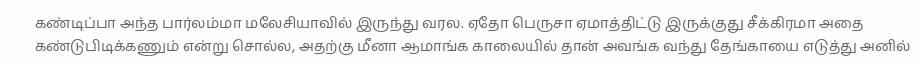கண்டிப்பா அந்த பார்லம்மா மலேசியாவில் இருந்து வரல. ஏதோ பெருசா ஏமாத்திட்டு இருக்குது சீக்கிரமா அதை கண்டுபிடிக்கணும் என்று சொல்ல, அதற்கு மீனா ஆமாங்க காலையில் தான் அவங்க வந்து தேங்காயை எடுத்து அனில்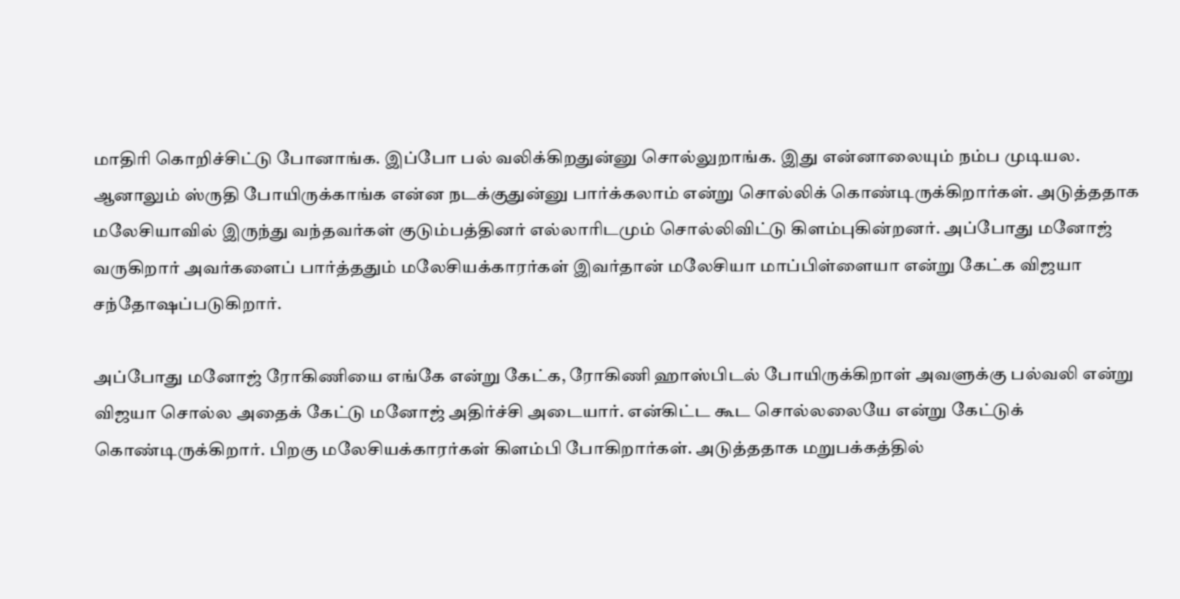மாதிரி கொறிச்சிட்டு போனாங்க. இப்போ பல் வலிக்கிறதுன்னு சொல்லுறாங்க. இது என்னாலையும் நம்ப முடியல.
ஆனாலும் ஸ்ருதி போயிருக்காங்க என்ன நடக்குதுன்னு பார்க்கலாம் என்று சொல்லிக் கொண்டிருக்கிறார்கள். அடுத்ததாக மலேசியாவில் இருந்து வந்தவர்கள் குடும்பத்தினர் எல்லாரிடமும் சொல்லிவிட்டு கிளம்புகின்றனர். அப்போது மனோஜ் வருகிறார் அவர்களைப் பார்த்ததும் மலேசியக்காரர்கள் இவர்தான் மலேசியா மாப்பிள்ளையா என்று கேட்க விஜயா சந்தோஷப்படுகிறார்.

அப்போது மனோஜ் ரோகிணியை எங்கே என்று கேட்க, ரோகிணி ஹாஸ்பிடல் போயிருக்கிறாள் அவளுக்கு பல்வலி என்று விஜயா சொல்ல அதைக் கேட்டு மனோஜ் அதிர்ச்சி அடையார். என்கிட்ட கூட சொல்லலையே என்று கேட்டுக் கொண்டிருக்கிறார். பிறகு மலேசியக்காரர்கள் கிளம்பி போகிறார்கள். அடுத்ததாக மறுபக்கத்தில்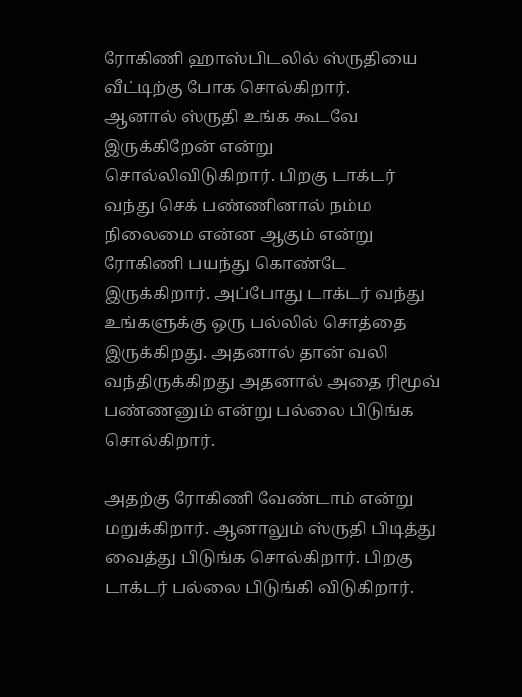ரோகிணி ஹாஸ்பிடலில் ஸ்ருதியை வீட்டிற்கு போக சொல்கிறார்.
ஆனால் ஸ்ருதி உங்க கூடவே இருக்கிறேன் என்று சொல்லிவிடுகிறார். பிறகு டாக்டர் வந்து செக் பண்ணினால் நம்ம நிலைமை என்ன ஆகும் என்று ரோகிணி பயந்து கொண்டே இருக்கிறார். அப்போது டாக்டர் வந்து உங்களுக்கு ஒரு பல்லில் சொத்தை இருக்கிறது. அதனால் தான் வலி வந்திருக்கிறது அதனால் அதை ரிமூவ் பண்ணனும் என்று பல்லை பிடுங்க சொல்கிறார்.

அதற்கு ரோகிணி வேண்டாம் என்று மறுக்கிறார். ஆனாலும் ஸ்ருதி பிடித்து வைத்து பிடுங்க சொல்கிறார். பிறகு டாக்டர் பல்லை பிடுங்கி விடுகிறார்.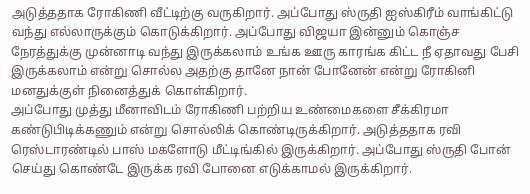அடுத்ததாக ரோகிணி வீட்டிற்கு வருகிறார். அப்போது ஸ்ருதி ஐஸ்கிரீம் வாங்கிட்டு வந்து எல்லாருக்கும் கொடுக்கிறார். அப்போது விஜயா இன்னும் கொஞ்ச நேரத்துக்கு முன்னாடி வந்து இருக்கலாம் உங்க ஊரு காரங்க கிட்ட நீ ஏதாவது பேசி இருக்கலாம் என்று சொல்ல அதற்கு தானே நான் போனேன் என்று ரோகினி மனதுக்குள் நினைத்துக் கொள்கிறார்.
அப்போது முத்து மீனாவிடம் ரோகிணி பற்றிய உண்மைகளை சீக்கிரமா கண்டுபிடிக்கணும் என்று சொல்லிக் கொண்டிருக்கிறார். அடுத்ததாக ரவி ரெஸ்டாரண்டில் பாஸ் மகளோடு மீட்டிங்கில் இருக்கிறார். அப்போது ஸ்ருதி போன் செய்து கொண்டே இருக்க ரவி போனை எடுக்காமல் இருக்கிறார்.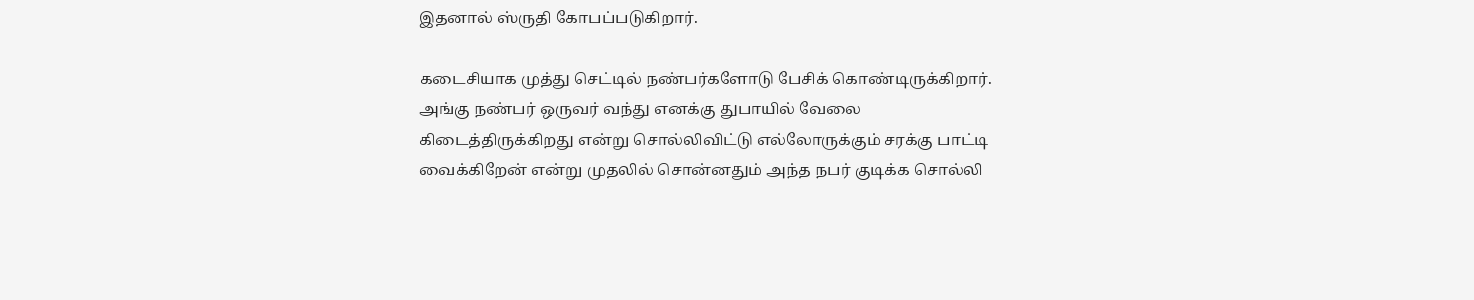இதனால் ஸ்ருதி கோபப்படுகிறார்.

கடைசியாக முத்து செட்டில் நண்பர்களோடு பேசிக் கொண்டிருக்கிறார். அங்கு நண்பர் ஒருவர் வந்து எனக்கு துபாயில் வேலை கிடைத்திருக்கிறது என்று சொல்லிவிட்டு எல்லோருக்கும் சரக்கு பாட்டி வைக்கிறேன் என்று முதலில் சொன்னதும் அந்த நபர் குடிக்க சொல்லி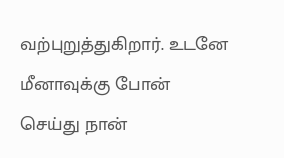வற்புறுத்துகிறார். உடனே மீனாவுக்கு போன் செய்து நான்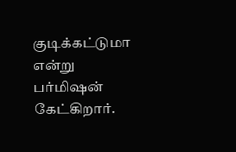குடிக்கட்டுமா என்று பர்மிஷன் கேட்கிறார்.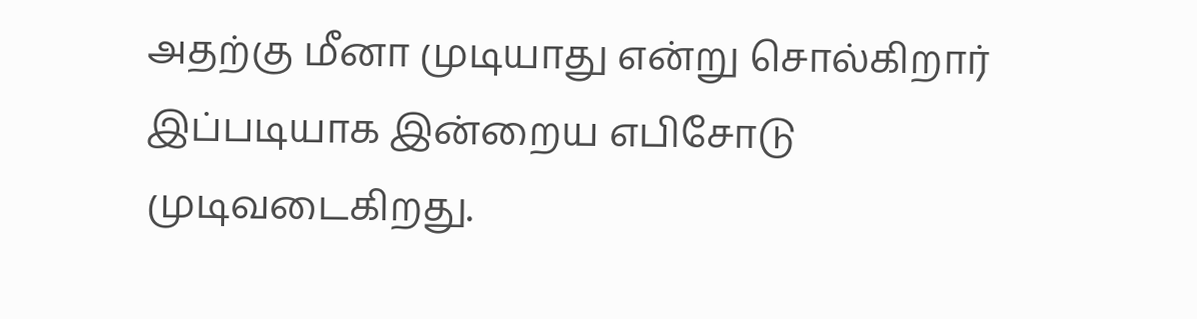அதற்கு மீனா முடியாது என்று சொல்கிறார் இப்படியாக இன்றைய எபிசோடு முடிவடைகிறது.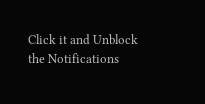Click it and Unblock the Notifications